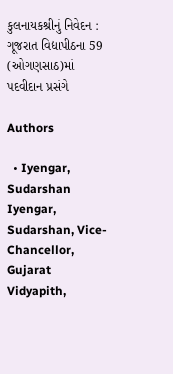કુલનાયકશ્રીનું નિવેદન : ગૂજરાત વિદ્યાપીઠના 59 (ઓગણસાઠ)માં પદવીદાન પ્રસંગે

Authors

  • Iyengar, Sudarshan Iyengar, Sudarshan, Vice-Chancellor, Gujarat Vidyapith,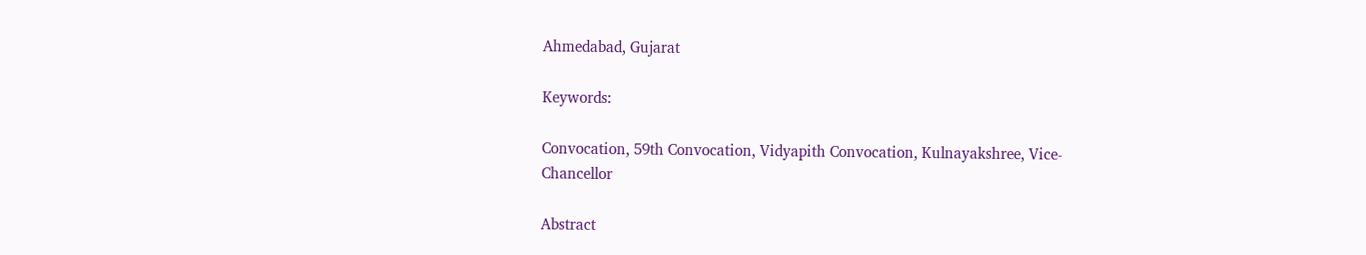Ahmedabad, Gujarat

Keywords:

Convocation, 59th Convocation, Vidyapith Convocation, Kulnayakshree, Vice-Chancellor

Abstract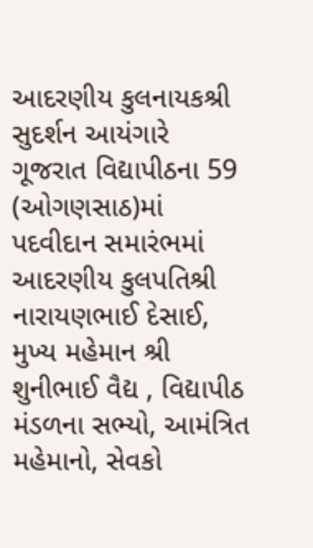આદરણીય કુલનાયકશ્રી સુદર્શન આયંગારે ગૂજરાત વિદ્યાપીઠના 59 (ઓગણસાઠ)માં પદવીદાન સમારંભમાં આદરણીય કુલપતિશ્રી નારાયણભાઈ દેસાઈ, મુખ્ય મહેમાન શ્રી શુનીભાઈ વૈદ્ય , વિદ્યાપીઠ મંડળના સભ્યો, આમંત્રિત મહેમાનો, સેવકો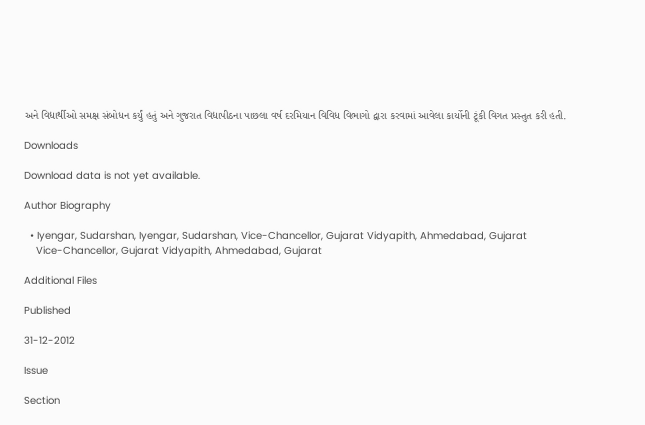અને વિદ્યાર્થીઓ સમક્ષ સંબોધન કર્યું હતું અને ગુજરાત વિદ્યાપીઠના પાછલા વર્ષ દરમિયાન વિવિધ વિભાગો દ્વારા કરવામાં આવેલા કાર્યોની ટૂંકી વિગત પ્રસ્તુત કરી હતી.

Downloads

Download data is not yet available.

Author Biography

  • Iyengar, Sudarshan, Iyengar, Sudarshan, Vice-Chancellor, Gujarat Vidyapith, Ahmedabad, Gujarat
    Vice-Chancellor, Gujarat Vidyapith, Ahmedabad, Gujarat

Additional Files

Published

31-12-2012

Issue

Section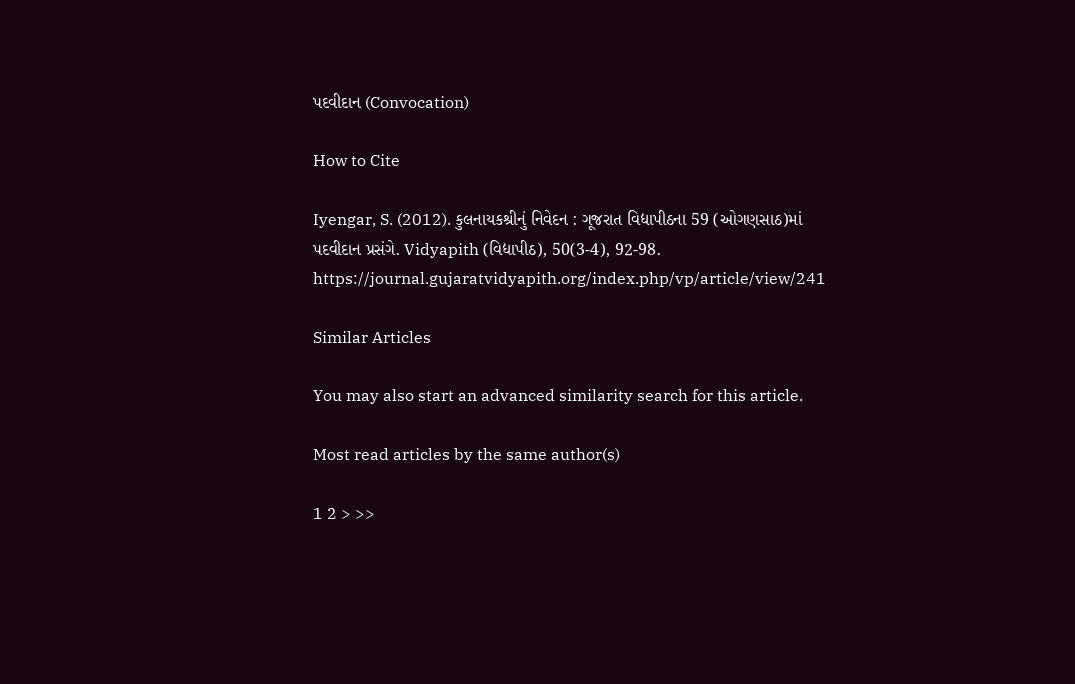પદવીદાન (Convocation)

How to Cite

Iyengar, S. (2012). કુલનાયકશ્રીનું નિવેદન : ગૂજરાત વિદ્યાપીઠના 59 (ઓગણસાઠ)માં પદવીદાન પ્રસંગે. Vidyapith (વિદ્યાપીઠ), 50(3-4), 92-98. https://journal.gujaratvidyapith.org/index.php/vp/article/view/241

Similar Articles

You may also start an advanced similarity search for this article.

Most read articles by the same author(s)

1 2 > >>